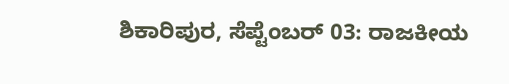ಶಿಕಾರಿಪುರ, ಸೆಪ್ಟೆಂಬರ್ 03: ರಾಜಕೀಯ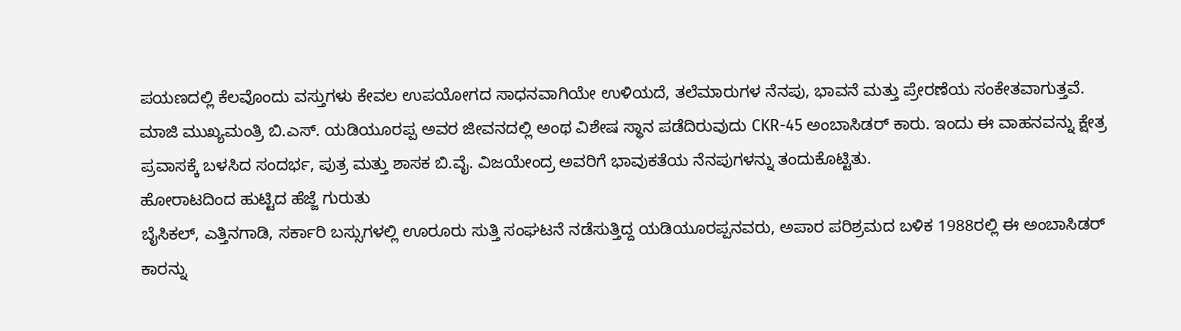ಪಯಣದಲ್ಲಿ ಕೆಲವೊಂದು ವಸ್ತುಗಳು ಕೇವಲ ಉಪಯೋಗದ ಸಾಧನವಾಗಿಯೇ ಉಳಿಯದೆ, ತಲೆಮಾರುಗಳ ನೆನಪು, ಭಾವನೆ ಮತ್ತು ಪ್ರೇರಣೆಯ ಸಂಕೇತವಾಗುತ್ತವೆ. ಮಾಜಿ ಮುಖ್ಯಮಂತ್ರಿ ಬಿ.ಎಸ್. ಯಡಿಯೂರಪ್ಪ ಅವರ ಜೀವನದಲ್ಲಿ ಅಂಥ ವಿಶೇಷ ಸ್ಥಾನ ಪಡೆದಿರುವುದು CKR-45 ಅಂಬಾಸಿಡರ್ ಕಾರು. ಇಂದು ಈ ವಾಹನವನ್ನು ಕ್ಷೇತ್ರ ಪ್ರವಾಸಕ್ಕೆ ಬಳಸಿದ ಸಂದರ್ಭ, ಪುತ್ರ ಮತ್ತು ಶಾಸಕ ಬಿ.ವೈ. ವಿಜಯೇಂದ್ರ ಅವರಿಗೆ ಭಾವುಕತೆಯ ನೆನಪುಗಳನ್ನು ತಂದುಕೊಟ್ಟಿತು.
ಹೋರಾಟದಿಂದ ಹುಟ್ಟಿದ ಹೆಜ್ಜೆ ಗುರುತು
ಬೈಸಿಕಲ್, ಎತ್ತಿನಗಾಡಿ, ಸರ್ಕಾರಿ ಬಸ್ಸುಗಳಲ್ಲಿ ಊರೂರು ಸುತ್ತಿ ಸಂಘಟನೆ ನಡೆಸುತ್ತಿದ್ದ ಯಡಿಯೂರಪ್ಪನವರು, ಅಪಾರ ಪರಿಶ್ರಮದ ಬಳಿಕ 1988ರಲ್ಲಿ ಈ ಅಂಬಾಸಿಡರ್ ಕಾರನ್ನು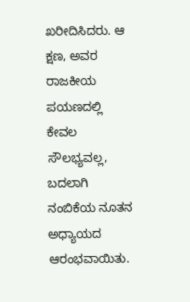ಖರೀದಿಸಿದರು. ಆ ಕ್ಷಣ, ಅವರ ರಾಜಕೀಯ ಪಯಣದಲ್ಲಿ ಕೇವಲ ಸೌಲಭ್ಯವಲ್ಲ, ಬದಲಾಗಿ ನಂಬಿಕೆಯ ನೂತನ ಅಧ್ಯಾಯದ ಆರಂಭವಾಯಿತು.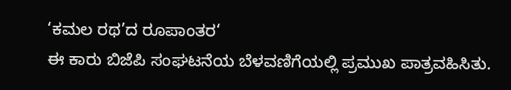‘ಕಮಲ ರಥ’ದ ರೂಪಾಂತರ‘
ಈ ಕಾರು ಬಿಜೆಪಿ ಸಂಘಟನೆಯ ಬೆಳವಣಿಗೆಯಲ್ಲಿ ಪ್ರಮುಖ ಪಾತ್ರವಹಿಸಿತು.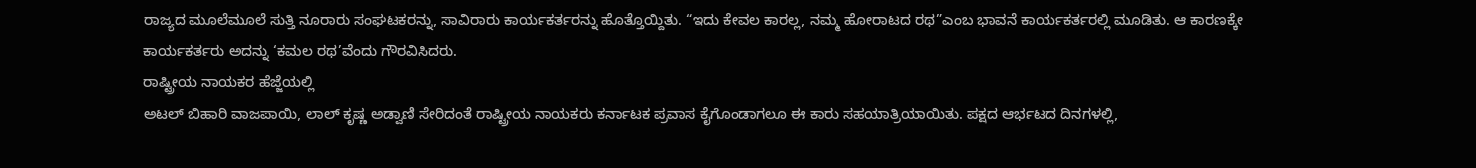ರಾಜ್ಯದ ಮೂಲೆಮೂಲೆ ಸುತ್ತಿ ನೂರಾರು ಸಂಘಟಕರನ್ನು, ಸಾವಿರಾರು ಕಾರ್ಯಕರ್ತರನ್ನು ಹೊತ್ತೊಯ್ದಿತು. “ಇದು ಕೇವಲ ಕಾರಲ್ಲ, ನಮ್ಮ ಹೋರಾಟದ ರಥ”ಎಂಬ ಭಾವನೆ ಕಾರ್ಯಕರ್ತರಲ್ಲಿ ಮೂಡಿತು. ಆ ಕಾರಣಕ್ಕೇ ಕಾರ್ಯಕರ್ತರು ಅದನ್ನು ‘ಕಮಲ ರಥ’ವೆಂದು ಗೌರವಿಸಿದರು.
ರಾಷ್ಟ್ರೀಯ ನಾಯಕರ ಹೆಜ್ಜೆಯಲ್ಲಿ
ಅಟಲ್ ಬಿಹಾರಿ ವಾಜಪಾಯಿ, ಲಾಲ್ ಕೃಷ್ಣ ಅಡ್ವಾಣಿ ಸೇರಿದಂತೆ ರಾಷ್ಟ್ರೀಯ ನಾಯಕರು ಕರ್ನಾಟಕ ಪ್ರವಾಸ ಕೈಗೊಂಡಾಗಲೂ ಈ ಕಾರು ಸಹಯಾತ್ರಿಯಾಯಿತು. ಪಕ್ಷದ ಆರ್ಭಟದ ದಿನಗಳಲ್ಲಿ,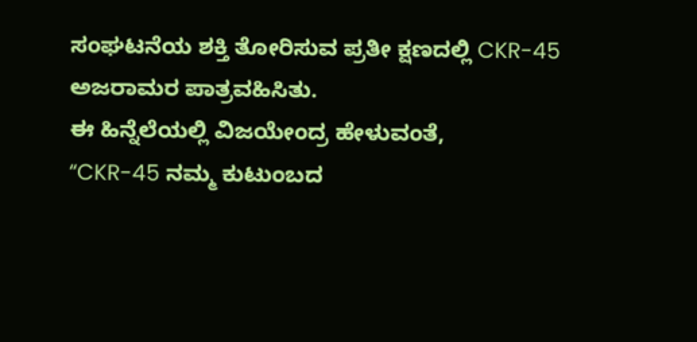ಸಂಘಟನೆಯ ಶಕ್ತಿ ತೋರಿಸುವ ಪ್ರತೀ ಕ್ಷಣದಲ್ಲಿ CKR-45 ಅಜರಾಮರ ಪಾತ್ರವಹಿಸಿತು.
ಈ ಹಿನ್ನೆಲೆಯಲ್ಲಿ ವಿಜಯೇಂದ್ರ ಹೇಳುವಂತೆ,
“CKR-45 ನಮ್ಮ ಕುಟುಂಬದ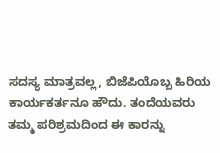ಸದಸ್ಯ ಮಾತ್ರವಲ್ಲ, ಬಿಜೆಪಿಯೊಬ್ಬ ಹಿರಿಯ ಕಾರ್ಯಕರ್ತನೂ ಹೌದು. ತಂದೆಯವರು ತಮ್ಮ ಪರಿಶ್ರಮದಿಂದ ಈ ಕಾರನ್ನು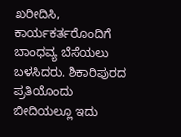ಖರೀದಿಸಿ, ಕಾರ್ಯಕರ್ತರೊಂದಿಗೆ ಬಾಂಧವ್ಯ ಬೆಸೆಯಲು ಬಳಸಿದರು. ಶಿಕಾರಿಪುರದ ಪ್ರತಿಯೊಂದು ಬೀದಿಯಲ್ಲೂ ಇದು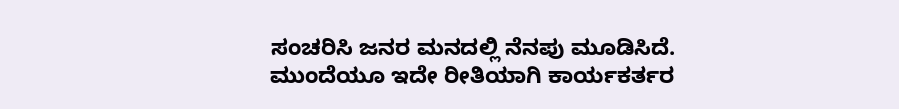ಸಂಚರಿಸಿ ಜನರ ಮನದಲ್ಲಿ ನೆನಪು ಮೂಡಿಸಿದೆ. ಮುಂದೆಯೂ ಇದೇ ರೀತಿಯಾಗಿ ಕಾರ್ಯಕರ್ತರ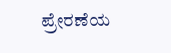ಪ್ರೇರಣೆಯ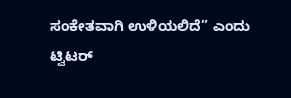ಸಂಕೇತವಾಗಿ ಉಳಿಯಲಿದೆ” ಎಂದು ಟ್ವಿಟರ್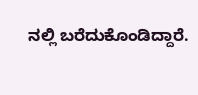ನಲ್ಲಿ ಬರೆದುಕೊಂಡಿದ್ದಾರೆ.